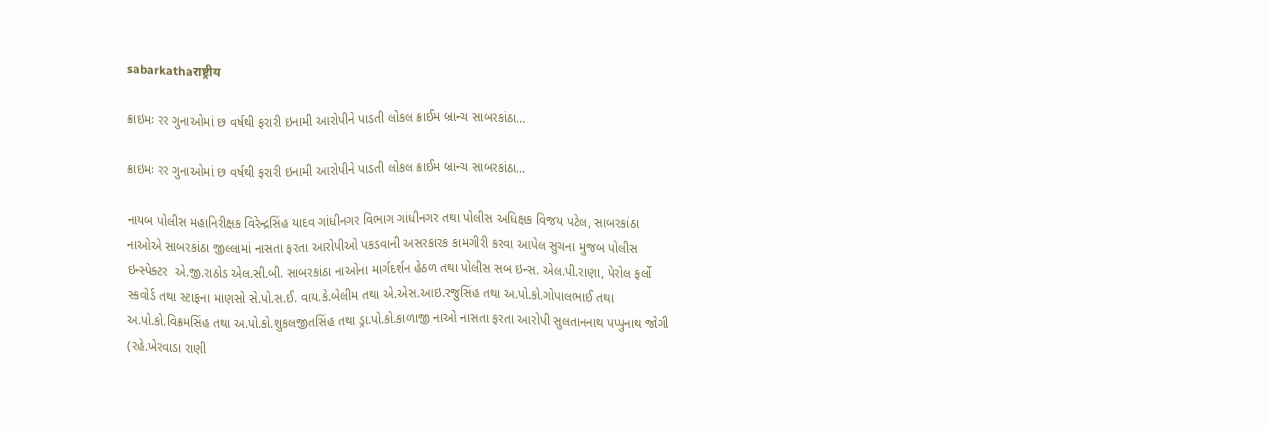sabarkathaराष्ट्रीय

ક્રાઇમઃ રર ગુનાઓમાં છ વર્ષથી ફરારી ઇનામી આરોપીને પાડતી લોકલ ક્રાઈમ બ્રાન્ચ સાબરકાંઠા…

ક્રાઇમઃ રર ગુનાઓમાં છ વર્ષથી ફરારી ઇનામી આરોપીને પાડતી લોકલ ક્રાઈમ બ્રાન્ચ સાબરકાંઠા...

નાયબ પોલીસ મહાનિરીક્ષક વિરેન્દ્રસિંહ યાદવ ગાંધીનગર વિભાગ ગાંધીનગર તથા પોલીસ અધિક્ષક વિજય પટેલ, સાબરકાંઠા નાઓએ સાબરકાંઠા જીલ્લામાં નાસતા ફરતા આરોપીઓ પકડવાની અસરકારક કામગીરી કરવા આપેલ સુચના મુજબ પોલીસ ઇન્સ્પેક્ટર  એ.જી.રાઠોડ એલ.સી.બી. સાબરકાંઠા નાઓના માર્ગદર્શન હેઠળ તથા પોલીસ સબ ઇન્સ. એલ.પી.રાણા, પેરોલ ફર્લો સ્કવોર્ડ તથા સ્ટાફના માણસો સે.પો.સ.ઈ. વાય.કે.બેલીમ તથા એ.એસ.આઇ.રજુસિંહ તથા અ.પો.કો.ગોપાલભાઈ તથા અ.પો.કો.વિક્રમસિંહ તથા અ.પો.કો.શુકલજીતસિંહ તથા ડ્રા.પો.કો.કાળાજી નાઓ નાસતા ફરતા આરોપી સુલતાનનાથ પપ્પુનાથ જોગી (રહે.ખેરવાડા રાણી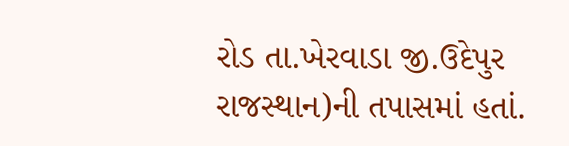રોડ તા.ખેરવાડા જી.ઉદેપુર રાજસ્થાન)ની તપાસમાં હતાં.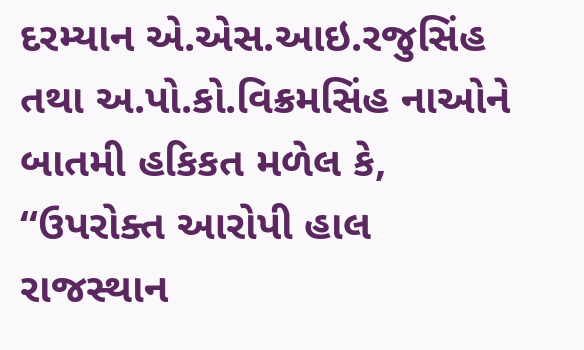દરમ્યાન એ.એસ.આઇ.રજુસિંહ તથા અ.પો.કો.વિક્રમસિંહ નાઓને બાતમી હકિકત મળેલ કે, “ઉપરોક્ત આરોપી હાલ રાજસ્થાન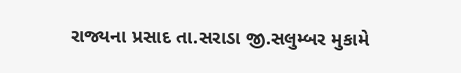રાજ્યના પ્રસાદ તા.સરાડા જી.સલુમ્બર મુકામે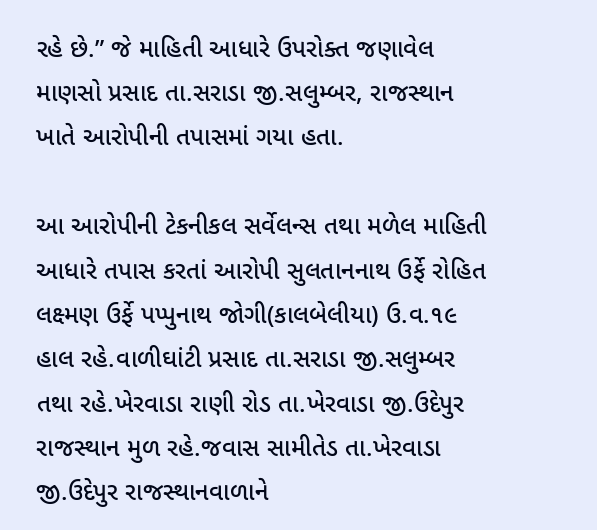રહે છે.” જે માહિતી આધારે ઉપરોક્ત જણાવેલ માણસો પ્રસાદ તા.સરાડા જી.સલુમ્બર, રાજસ્થાન ખાતે આરોપીની તપાસમાં ગયા હતા.

આ આરોપીની ટેકનીકલ સર્વેલન્સ તથા મળેલ માહિતી આધારે તપાસ કરતાં આરોપી સુલતાનનાથ ઉર્ફે રોહિત લક્ષ્મણ ઉર્ફે પપ્પુનાથ જોગી(કાલબેલીયા) ઉ.વ.૧૯ હાલ રહે.વાળીઘાંટી પ્રસાદ તા.સરાડા જી.સલુમ્બર તથા રહે.ખેરવાડા રાણી રોડ તા.ખેરવાડા જી.ઉદેપુર રાજસ્થાન મુળ રહે.જવાસ સામીતેડ તા.ખેરવાડા જી.ઉદેપુર રાજસ્થાનવાળાને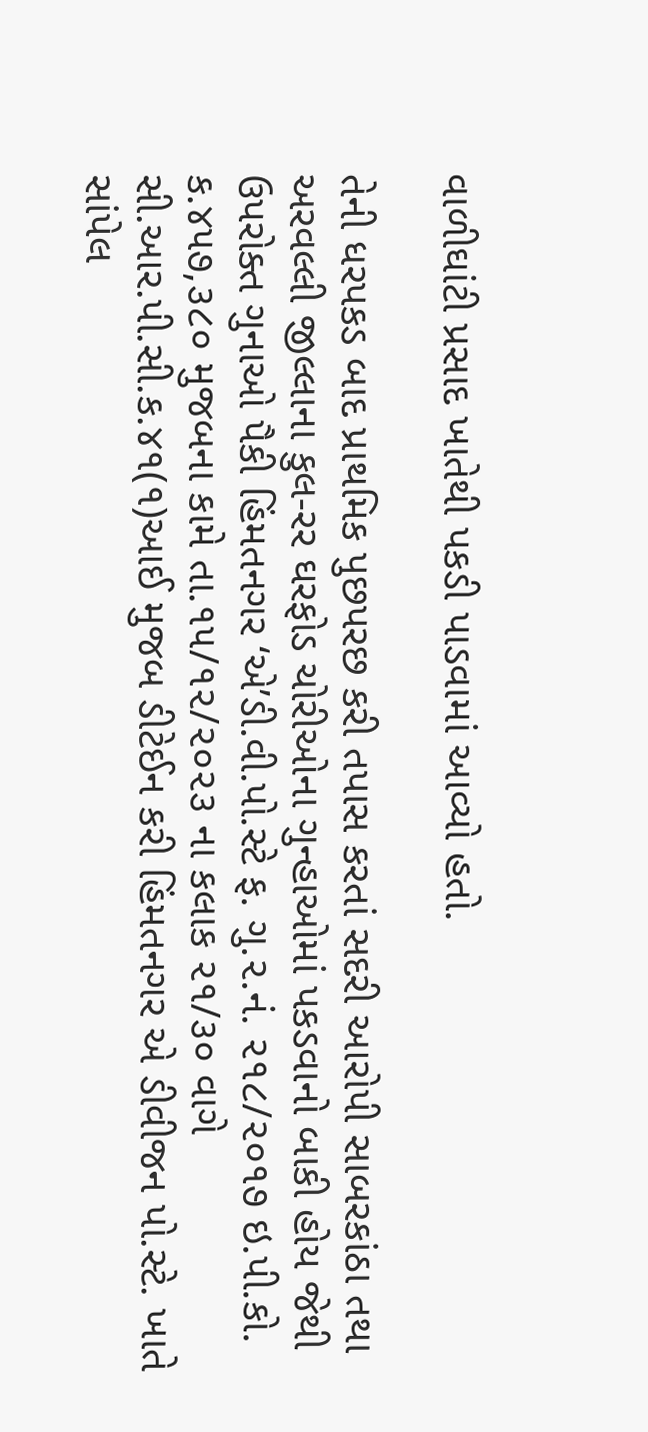વાળીઘાંટી પ્રસાદ ખાતેથી પકડી પાડવામાં આવ્યો હતો.

તેની ધરપકડ બાદ પ્રાથમિક પુછપરછ કરી તપાસ કરતાં સદરી આરોપી સાબરકાંઠા તથા અરવલ્લી જીલ્લાના કુલ-રર ઘરફોડ ચોરીઓના ગુન્હાઓમાં પકડવાનો બાકી હોય જેથી ઉપરોક્ત ગુનાઓ પૈકી હિંમતનગર ‘એ’ડી.વી.પો.સ્ટે ફ. ગુ.૨.નં. ૨૧૮/૨૦૧૭ ઇ.પી.કો. ક.૪૫૭,૩૮૦ મુજબના કામે તા.૧૫/૧૨/૨૦૨૩ ના કલાક ૨૧/૩૦ વાગે સી.આર.પી.સી.ક.૪૧(૧)આઈ મુજબ ડીટેઈન કરી હિંમતનગર એ ડીવીજન પો.સ્ટે. ખાતે સાંપેલ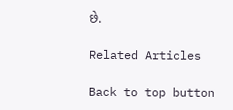છે.

Related Articles

Back to top button